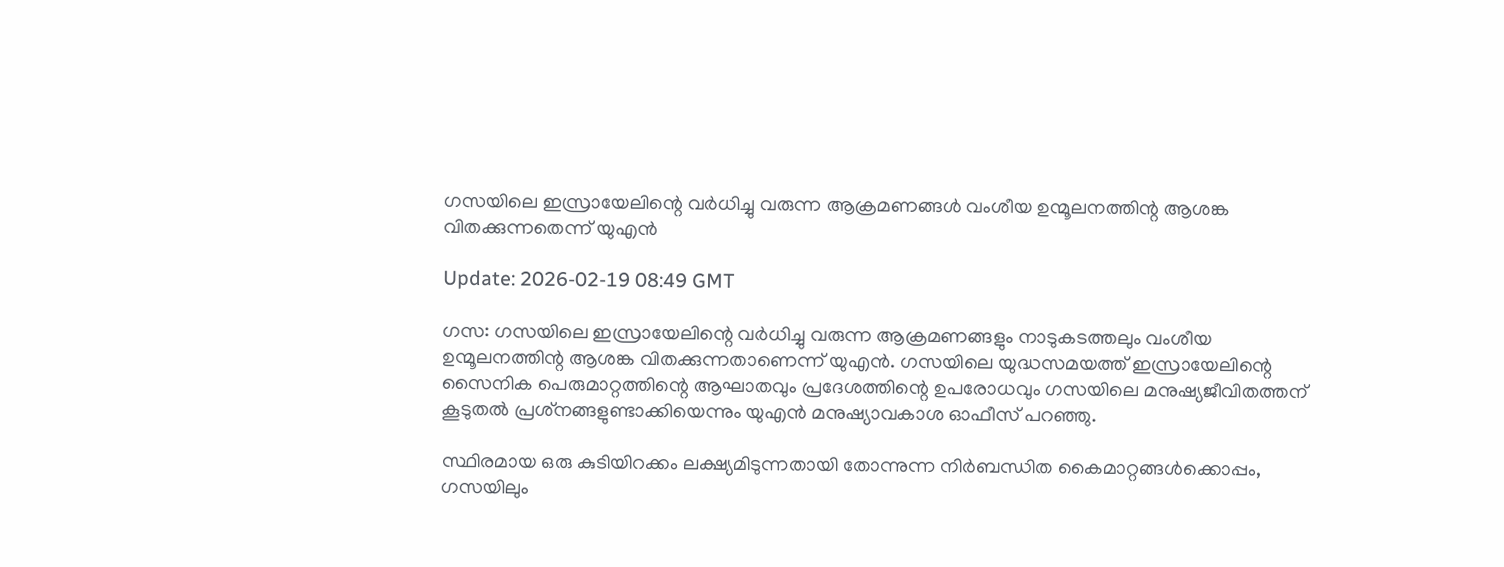ഗസയിലെ ഇസ്രായേലിന്റെ വര്‍ധിച്ചു വരുന്ന ആക്രമണങ്ങള്‍ വംശീയ ഉന്മൂലനത്തിന്റ ആശങ്ക വിതക്കുന്നതെന്ന് യുഎന്‍

Update: 2026-02-19 08:49 GMT

ഗസ: ഗസയിലെ ഇസ്രായേലിന്റെ വര്‍ധിച്ചു വരുന്ന ആക്രമണങ്ങളും നാടുകടത്തലും വംശീയ ഉന്മൂലനത്തിന്റ ആശങ്ക വിതക്കുന്നതാണെന്ന് യുഎന്‍. ഗസയിലെ യുദ്ധസമയത്ത് ഇസ്രായേലിന്റെ സൈനിക പെരുമാറ്റത്തിന്റെ ആഘാതവും പ്രദേശത്തിന്റെ ഉപരോധവും ഗസയിലെ മനുഷ്യജീവിതത്തന് കൂടുതല്‍ പ്രശ്‌നങ്ങളുണ്ടാക്കിയെന്നും യുഎന്‍ മനുഷ്യാവകാശ ഓഫീസ് പറഞ്ഞു.

സ്ഥിരമായ ഒരു കുടിയിറക്കം ലക്ഷ്യമിടുന്നതായി തോന്നുന്ന നിര്‍ബന്ധിത കൈമാറ്റങ്ങള്‍ക്കൊപ്പം, ഗസയിലും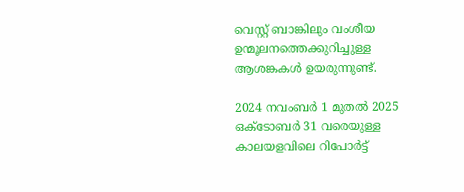വെസ്റ്റ് ബാങ്കിലും വംശീയ ഉന്മൂലനത്തെക്കുറിച്ചുള്ള ആശങ്കകള്‍ ഉയരുന്നുണ്ട്.

2024 നവംബര്‍ 1 മുതല്‍ 2025 ഒക്ടോബര്‍ 31 വരെയുള്ള കാലയളവിലെ റിപോര്‍ട്ട്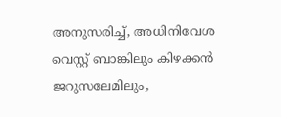അനുസരിച്ച്, അധിനിവേശ വെസ്റ്റ് ബാങ്കിലും കിഴക്കന്‍ ജറുസലേമിലും,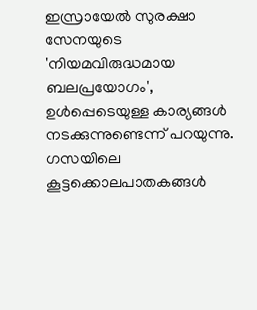ഇസ്രായേല്‍ സുരക്ഷാ സേനയുടെ 'നിയമവിരുദ്ധമായ ബലപ്രയോഗം', ഉള്‍പ്പെടെയുള്ള കാര്യങ്ങള്‍ നടക്കുന്നുണ്ടെന്ന് പറയുന്നു. ഗസയിലെ കൂട്ടക്കൊലപാതകങ്ങള്‍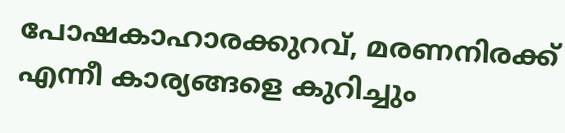പോഷകാഹാരക്കുറവ്, മരണനിരക്ക് എന്നീ കാര്യങ്ങളെ കുറിച്ചും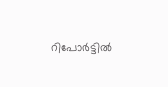റിപോര്‍ട്ടില്‍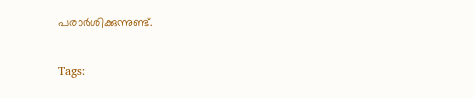പരാര്‍ശിക്കുന്നുണ്ട്.

Tags: